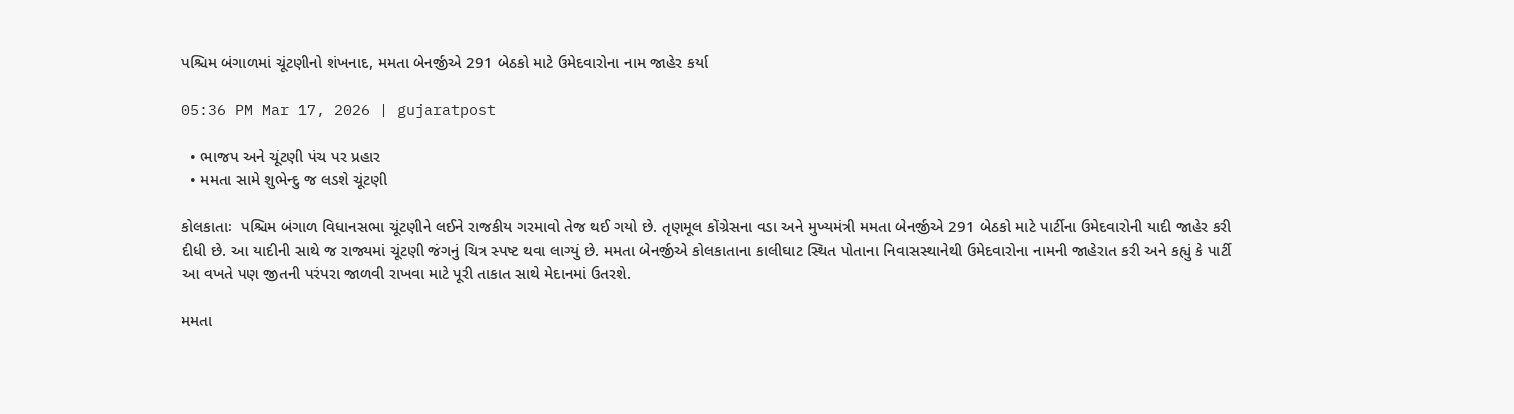પશ્ચિમ બંગાળમાં ચૂંટણીનો શંખનાદ, મમતા બેનર્જીએ 291 બેઠકો માટે ઉમેદવારોના નામ જાહેર કર્યા

05:36 PM Mar 17, 2026 | gujaratpost

  • ભાજપ અને ચૂંટણી પંચ પર પ્રહાર
  • મમતા સામે શુભેન્દુ જ લડશે ચૂંટણી

કોલકાતાઃ  પશ્ચિમ બંગાળ વિધાનસભા ચૂંટણીને લઈને રાજકીય ગરમાવો તેજ થઈ ગયો છે. તૃણમૂલ કોંગ્રેસના વડા અને મુખ્યમંત્રી મમતા બેનર્જીએ 291 બેઠકો માટે પાર્ટીના ઉમેદવારોની યાદી જાહેર કરી દીધી છે. આ યાદીની સાથે જ રાજ્યમાં ચૂંટણી જંગનું ચિત્ર સ્પષ્ટ થવા લાગ્યું છે. મમતા બેનર્જીએ કોલકાતાના કાલીઘાટ સ્થિત પોતાના નિવાસસ્થાનેથી ઉમેદવારોના નામની જાહેરાત કરી અને કહ્યું કે પાર્ટી આ વખતે પણ જીતની પરંપરા જાળવી રાખવા માટે પૂરી તાકાત સાથે મેદાનમાં ઉતરશે.

મમતા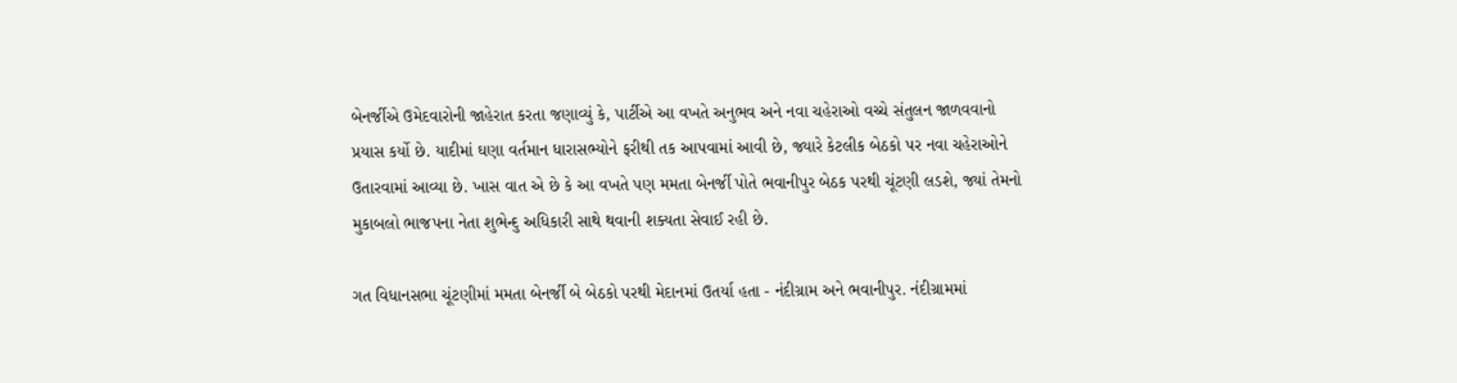બેનર્જીએ ઉમેદવારોની જાહેરાત કરતા જણાવ્યું કે, પાર્ટીએ આ વખતે અનુભવ અને નવા ચહેરાઓ વચ્ચે સંતુલન જાળવવાનો પ્રયાસ કર્યો છે. યાદીમાં ઘણા વર્તમાન ધારાસભ્યોને ફરીથી તક આપવામાં આવી છે, જ્યારે કેટલીક બેઠકો પર નવા ચહેરાઓને ઉતારવામાં આવ્યા છે. ખાસ વાત એ છે કે આ વખતે પણ મમતા બેનર્જી પોતે ભવાનીપુર બેઠક પરથી ચૂંટણી લડશે, જ્યાં તેમનો મુકાબલો ભાજપના નેતા શુભેન્દુ અધિકારી સાથે થવાની શક્યતા સેવાઈ રહી છે.

ગત વિધાનસભા ચૂંટણીમાં મમતા બેનર્જી બે બેઠકો પરથી મેદાનમાં ઉતર્યા હતા - નંદીગ્રામ અને ભવાનીપુર. નંદીગ્રામમાં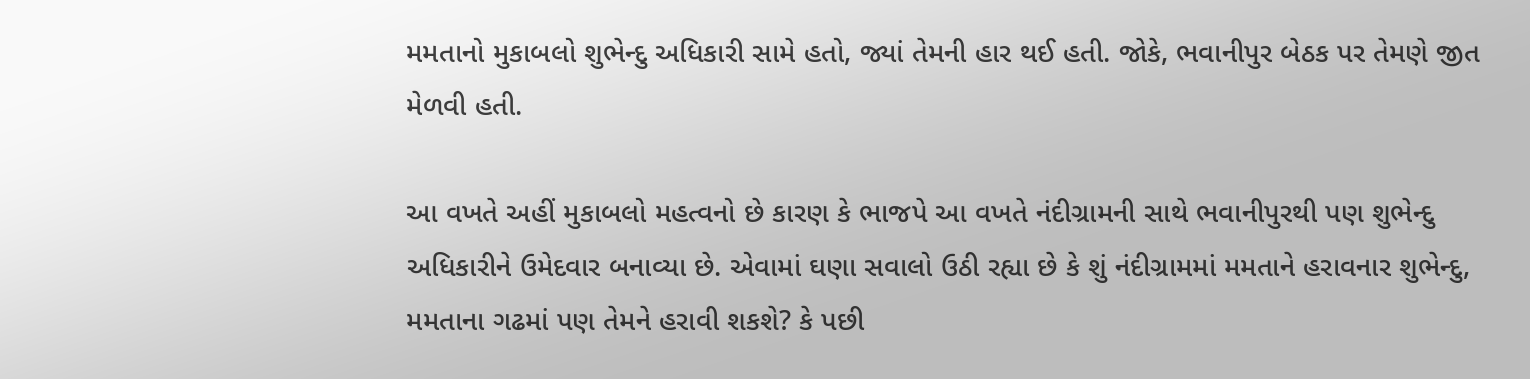મમતાનો મુકાબલો શુભેન્દુ અધિકારી સામે હતો, જ્યાં તેમની હાર થઈ હતી. જોકે, ભવાનીપુર બેઠક પર તેમણે જીત મેળવી હતી.

આ વખતે અહીં મુકાબલો મહત્વનો છે કારણ કે ભાજપે આ વખતે નંદીગ્રામની સાથે ભવાનીપુરથી પણ શુભેન્દુ અધિકારીને ઉમેદવાર બનાવ્યા છે. એવામાં ઘણા સવાલો ઉઠી રહ્યા છે કે શું નંદીગ્રામમાં મમતાને હરાવનાર શુભેન્દુ, મમતાના ગઢમાં પણ તેમને હરાવી શકશે? કે પછી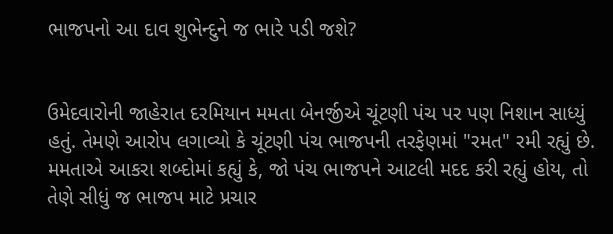ભાજપનો આ દાવ શુભેન્દુને જ ભારે પડી જશે?


ઉમેદવારોની જાહેરાત દરમિયાન મમતા બેનર્જીએ ચૂંટણી પંચ પર પણ નિશાન સાધ્યું હતું. તેમણે આરોપ લગાવ્યો કે ચૂંટણી પંચ ભાજપની તરફેણમાં "રમત" રમી રહ્યું છે. મમતાએ આકરા શબ્દોમાં કહ્યું કે, જો પંચ ભાજપને આટલી મદદ કરી રહ્યું હોય, તો તેણે સીધું જ ભાજપ માટે પ્રચાર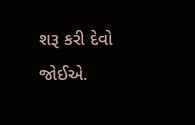શરૂ કરી દેવો જોઈએ.